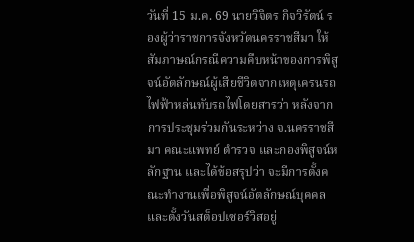วันที่ 15 ม.ค. 69 นายวิจิตร กิจวิรัตน์ รองผู้ว่าราชการจังหวัดนครราชสีมา ให้สัมภาษณ์กรณีความคืบหน้าของการพิสูจน์อัตลักษณ์ผู้เสียชีวิตจากเหตุเครนรถไฟฟ้าหล่นทับรถไฟโดยสารว่า หลังจากการประชุมร่วมกันระหว่าง จ.นครราชสีมา คณะแพทย์ ตำรวจ และกองพิสูจน์หลักฐาน และได้ข้อสรุปว่า จะมีการตั้งคณะทำงานเพื่อพิสูจน์อัตลักษณ์บุคคล และตั้งวันสต็อปเซอร์วิสอยู่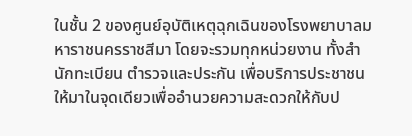ในชั้น 2 ของศูนย์อุบัติเหตุฉุกเฉินของโรงพยาบาลมหาราชนครราชสีมา โดยจะรวมทุกหน่วยงาน ทั้งสำนักทะเบียน ตำรวจและประกัน เพื่อบริการประชาชนให้มาในจุดเดียวเพื่ออำนวยความสะดวกให้กับป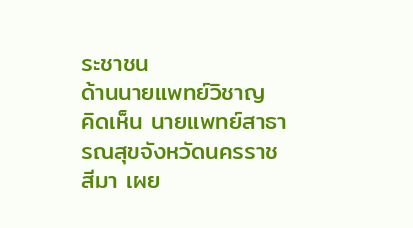ระชาชน
ด้านนายแพทย์วิชาญ คิดเห็น นายแพทย์สาธารณสุขจังหวัดนครราชสีมา เผย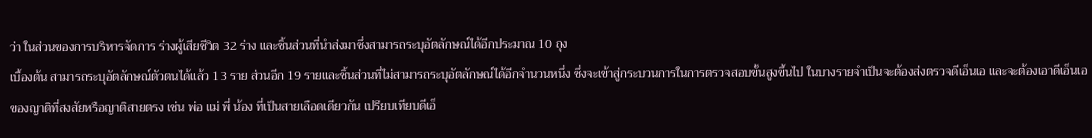ว่า ในส่วนของการบริหารจัดการ ร่างผู้เสียชีวิต 32 ร่าง และชิ้นส่วนที่นำส่งมาซึ่งสามารถระบุอัตลักษณ์ได้อีกประมาณ 10 ถุง
เบื้องต้น สามารถระบุอัตลักษณ์ตัวตนได้แล้ว 13 ราย ส่วนอีก 19 รายและชิ้นส่วนที่ไม่สามารถระบุอัตลักษณ์ได้อีกจำนวนหนึ่ง ซึ่งจะเข้าสู่กระบวนการในการตรวจสอบขั้นสูงขึ้นไป ในบางรายจำเป็นจะต้องส่งตรวจดีเอ็นเอ และจะต้องเอาดีเอ็นเอของญาติที่สงสัยหรือญาติสายตรง เช่น พ่อ แม่ พี่ น้อง ที่เป็นสายเลือดเดียวกัน เปรียบเทียบดีเอ็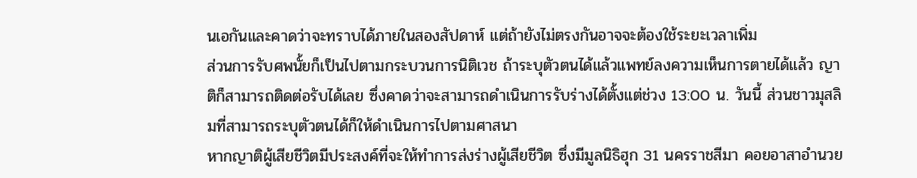นเอกันและคาดว่าจะทราบได้ภายในสองสัปดาห์ แต่ถ้ายังไม่ตรงกันอาจจะต้องใช้ระยะเวลาเพิ่ม
ส่วนการรับศพนั้ยก็เป็นไปตามกระบวนการนิติเวช ถ้าระบุตัวตนได้แล้วแพทย์ลงความเห็นการตายได้แล้ว ญาติก็สามารถติดต่อรับได้เลย ซึ่งคาดว่าจะสามารถดำเนินการรับร่างได้ตั้งแต่ช่วง 13:00 น. วันนี้ ส่วนชาวมุสลิมที่สามารถระบุตัวตนได้ก็ให้ดำเนินการไปตามศาสนา
หากญาติผู้เสียชีวิตมีประสงค์ที่จะให้ทำการส่งร่างผู้เสียชีวิต ซึ่งมีมูลนิธิฮุก 31 นครราชสีมา คอยอาสาอำนวย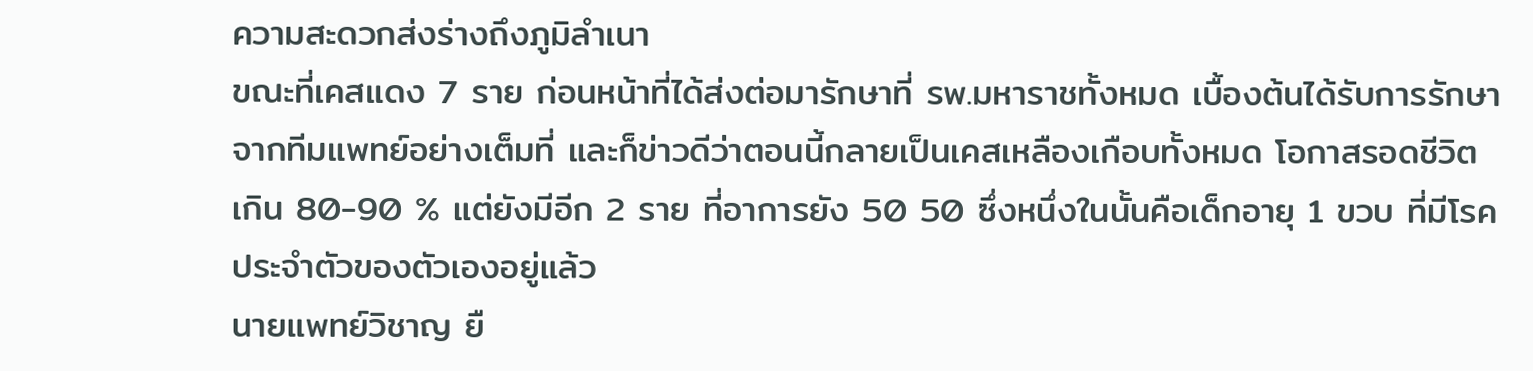ความสะดวกส่งร่างถึงภูมิลำเนา
ขณะที่เคสแดง 7 ราย ก่อนหน้าที่ได้ส่งต่อมารักษาที่ รพ.มหาราชทั้งหมด เบื้องต้นได้รับการรักษาจากทีมแพทย์อย่างเต็มที่ และก็ข่าวดีว่าตอนนี้กลายเป็นเคสเหลืองเกือบทั้งหมด โอกาสรอดชีวิตเกิน 80-90 % แต่ยังมีอีก 2 ราย ที่อาการยัง 50 50 ซึ่งหนึ่งในนั้นคือเด็กอายุ 1 ขวบ ที่มีโรคประจำตัวของตัวเองอยู่แล้ว
นายแพทย์วิชาญ ยื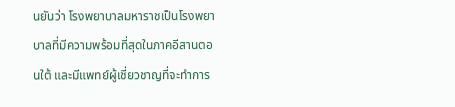นยันว่า โรงพยาบาลมหาราชเป็นโรงพยาบาลที่มีความพร้อมที่สุดในภาคอีสานตอนใต้ และมีแพทย์ผู้เชี่ยวชาญที่จะทำการ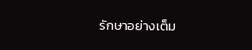รักษาอย่างเต็ม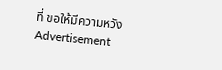ที่ ขอให้มีความหวัง
Advertisement